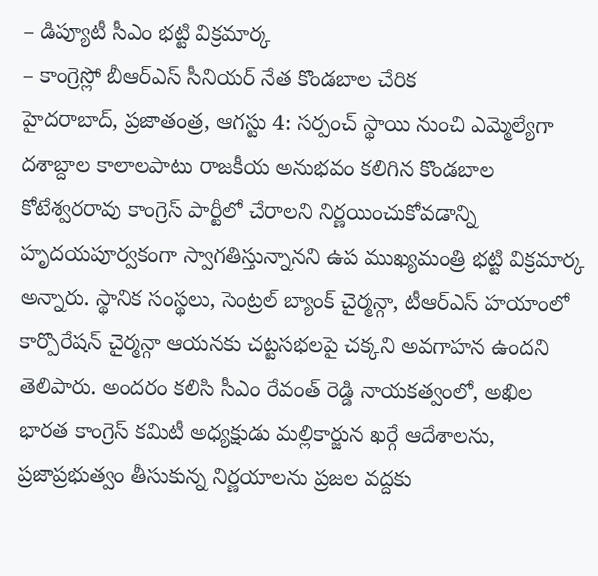– డిప్యూటీ సీఎం భట్టి విక్రమార్క
– కాంగ్రెస్లో బీఆర్ఎస్ సీనియర్ నేత కొండబాల చేరిక
హైదరాబాద్, ప్రజాతంత్ర, ఆగస్టు 4: సర్పంచ్ స్థాయి నుంచి ఎమ్మెల్యేగా దశాబ్దాల కాలాలపాటు రాజకీయ అనుభవం కలిగిన కొండబాల కోటేశ్వరరావు కాంగ్రెస్ పార్టీలో చేరాలని నిర్ణయించుకోవడాన్ని హృదయపూర్వకంగా స్వాగతిస్తున్నానని ఉప ముఖ్యమంత్రి భట్టి విక్రమార్క అన్నారు. స్థానిక సంస్థలు, సెంట్రల్ బ్యాంక్ చైర్మన్గా, టీఆర్ఎస్ హయాంలో కార్పొరేషన్ చైర్మన్గా ఆయనకు చట్టసభలపై చక్కని అవగాహన ఉందని తెలిపారు. అందరం కలిసి సీఎం రేవంత్ రెడ్డి నాయకత్వంలో, అఖిల భారత కాంగ్రెస్ కమిటీ అధ్యక్షుడు మల్లికార్జున ఖర్గే ఆదేశాలను, ప్రజాప్రభుత్వం తీసుకున్న నిర్ణయాలను ప్రజల వద్దకు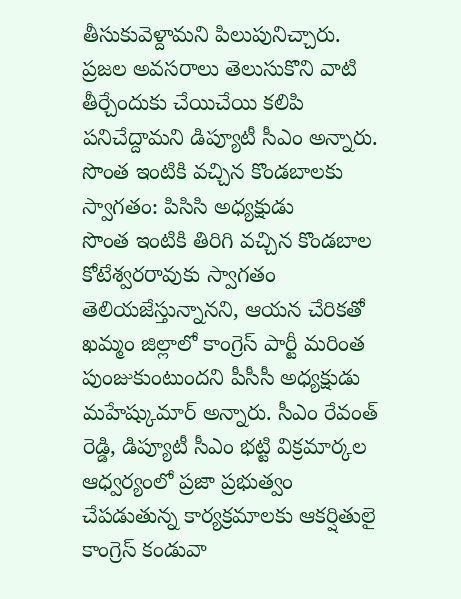తీసుకువెళ్దామని పిలుపునిచ్చారు. ప్రజల అవసరాలు తెలుసుకొని వాటి తీర్చేందుకు చేయిచేయి కలిపి పనిచేద్దామని డిప్యూటీ సీఎం అన్నారు.
సొంత ఇంటికి వచ్చిన కొండబాలకు స్వాగతం: పిసిసి అధ్యక్షుడు
సొంత ఇంటికి తిరిగి వచ్చిన కొండబాల కోటేశ్వరరావుకు స్వాగతం తెలియజేస్తున్నానని, ఆయన చేరికతో ఖమ్మం జిల్లాలో కాంగ్రెస్ పార్టీ మరింత పుంజుకుంటుందని పీసీసీ అధ్యక్షుడు మహేష్కుమార్ అన్నారు. సీఎం రేవంత్ రెడ్డి, డిప్యూటీ సీఎం భట్టి విక్రమార్కల ఆధ్వర్యంలో ప్రజా ప్రభుత్వం చేపడుతున్న కార్యక్రమాలకు ఆకర్షితులై కాంగ్రెస్ కండువా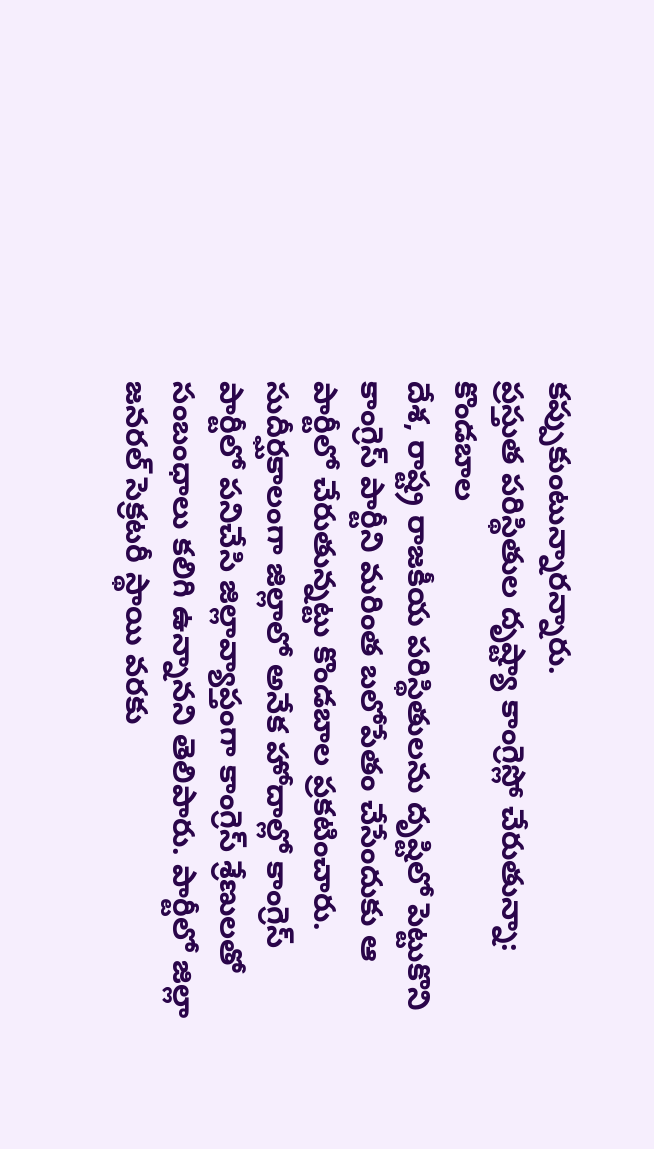కప్పుకుంటున్నారన్నారు.
ప్రస్తుత పరిస్థితుల దృష్ట్యా కాంగ్రెస్లో చేరుతున్నా: కొండబాల
దేశ, రాష్ట్ర రాజకీయ పరిస్థితులను దృష్టిలో పెట్టుకొని కాంగ్రెస్ పార్టీని మరింత బలోపేతం చేసేందుకు ఆ పార్టీలో చేరుతున్నట్టు కొండబాల ప్రకటించారు. సుదీర్ఘకాలంగా జిల్లాలో అనేక హోదాల్లో కాంగ్రెస్ పార్టీలో పనిచేసి జిల్లావ్యాప్తంగా కాంగ్రెస్ శ్రేణులతో సంబంధాలు కలిగి ఉన్నానని తెలిపారు. పార్టీలో జిల్లా జనరల్ సెక్రటరీ స్థాయి వరకు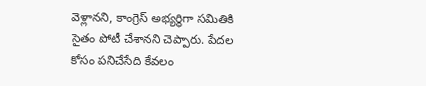వెళ్లానని, కాంగ్రెస్ అభ్యర్థిగా సమితికి సైతం పోటీ చేశానని చెప్పారు. పేదల కోసం పనిచేసేది కేవలం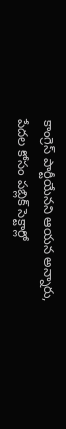కాంగ్రెస్ పార్టీయేనని ఆయన అన్నారు, పేదల కోసం పబ్లిక్ సెక్టార్లో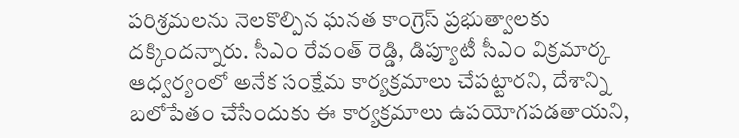పరిశ్రమలను నెలకొల్పిన ఘనత కాంగ్రెస్ ప్రభుత్వాలకు దక్కిందన్నారు. సీఎం రేవంత్ రెడ్డి, డిప్యూటీ సీఎం విక్రమార్క ఆధ్వర్యంలో అనేక సంక్షేమ కార్యక్రమాలు చేపట్టారని, దేశాన్ని బలోపేతం చేసేందుకు ఈ కార్యక్రమాలు ఉపయోగపడతాయని,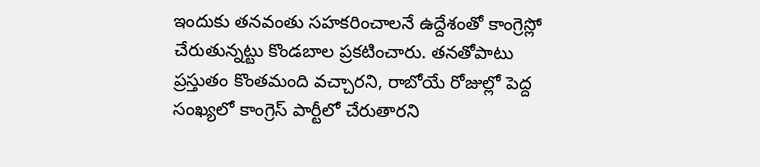ఇందుకు తనవంతు సహకరించాలనే ఉద్దేశంతో కాంగ్రెస్లో చేరుతున్నట్టు కొండబాల ప్రకటించారు. తనతోపాటు ప్రస్తుతం కొంతమంది వచ్చారని, రాబోయే రోజుల్లో పెద్ద సంఖ్యలో కాంగ్రెస్ పార్టీలో చేరుతారని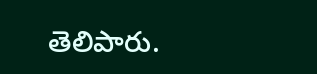తెలిపారు.